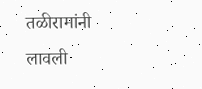तळीरामांनी लावली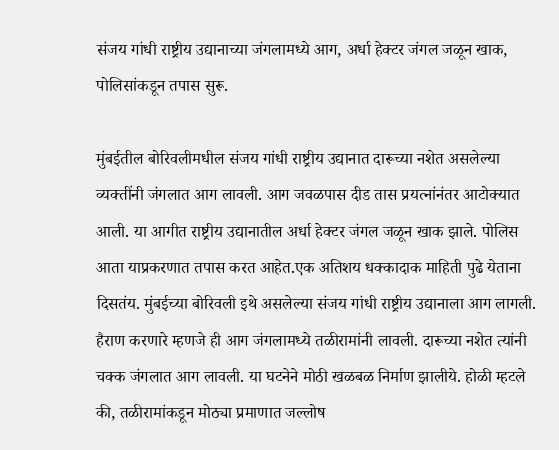संजय गांधी राष्ट्रीय उद्यानाच्या जंगलामध्ये आग, अर्धा हेक्टर जंगल जळून खाक, पोलिसांकडून तपास सुरू.

मुंबईतील बोरिवलीमधील संजय गांधी राष्ट्रीय उद्यानात दारूच्या नशेत असलेल्या व्यक्तींनी जंगलात आग लावली. आग जवळपास दीड तास प्रयत्नांनंतर आटोक्यात आली. या आगीत राष्ट्रीय उद्यानातील अर्धा हेक्टर जंगल जळून खाक झाले. पोलिस आता याप्रकरणात तपास करत आहेत.एक अतिशय धक्कादाक माहिती पुढे येताना दिसतंय. मुंबईच्या बोरिवली इथे असलेल्या संजय गांधी राष्ट्रीय उद्यानाला आग लागली. हैराण करणारे म्हणजे ही आग जंगलामध्ये तळीरामांनी लावली. दारूच्या नशेत त्यांनी चक्क जंगलात आग लावली. या घटनेने मोठी खळबळ निर्माण झालीये. होळी म्हटले की, तळीरामांकडून मोठ्या प्रमाणात जल्लोष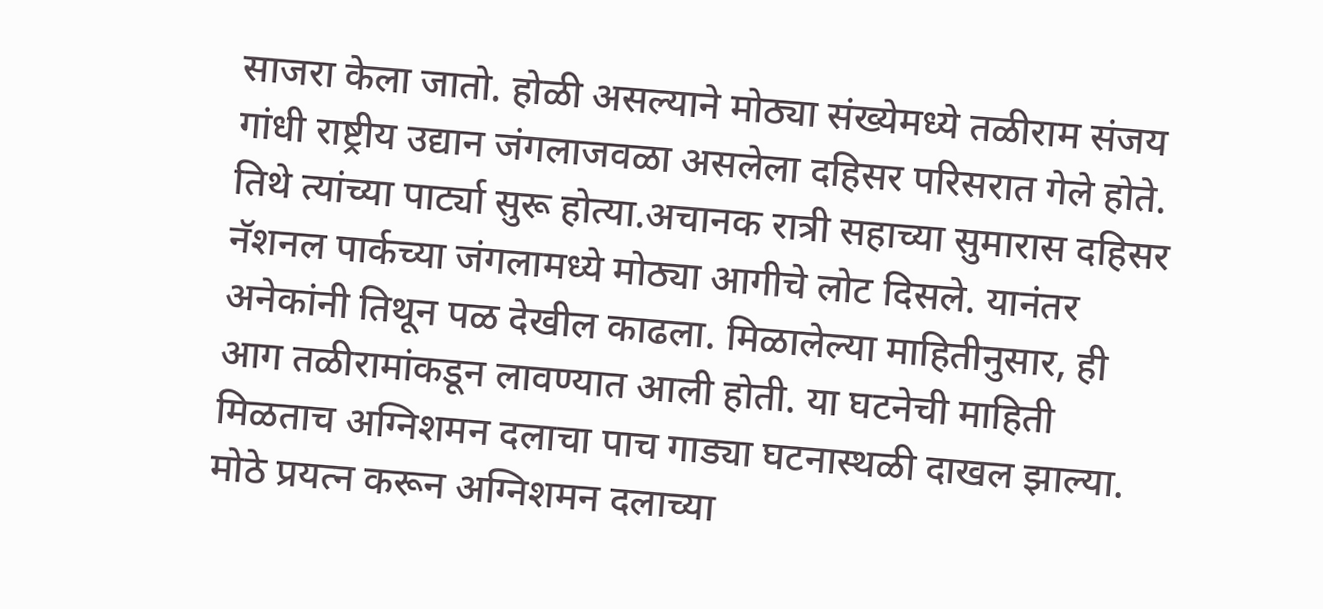साजरा केला जातो. होळी असल्याने मोठ्या संख्येमध्ये तळीराम संजय गांधी राष्ट्रीय उद्यान जंगलाजवळा असलेला दहिसर परिसरात गेले होते. तिथे त्यांच्या पार्ट्या सुरू होत्या.अचानक रात्री सहाच्या सुमारास दहिसर नॅशनल पार्कच्या जंगलामध्ये मोठ्या आगीचे लोट दिसले. यानंतर अनेकांनी तिथून पळ देखील काढला. मिळालेल्या माहितीनुसार, ही आग तळीरामांकडून लावण्यात आली होती. या घटनेची माहिती मिळताच अग्निशमन दलाचा पाच गाड्या घटनास्थळी दाखल झाल्या. मोठे प्रयत्न करून अग्निशमन दलाच्या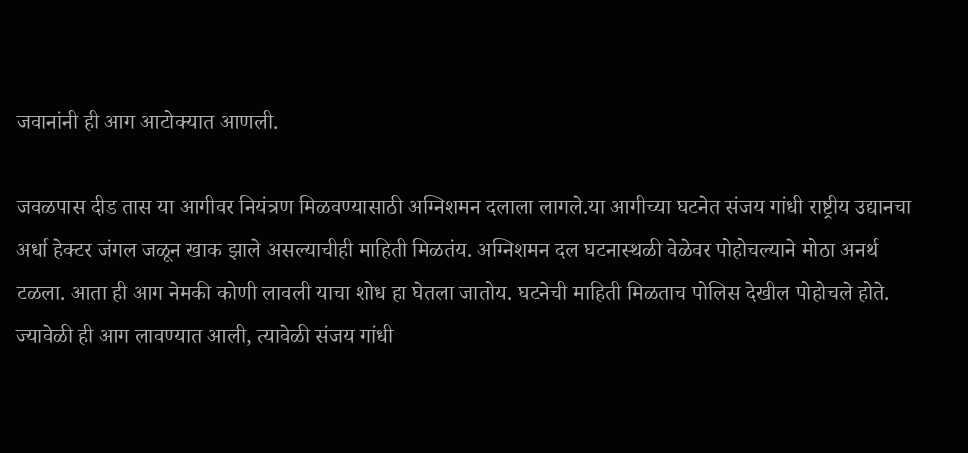जवानांनी ही आग आटोक्यात आणली.

जवळपास दीड तास या आगीवर नियंत्रण मिळवण्यासाठी अग्निशमन दलाला लागले.या आगीच्या घटनेत संजय गांधी राष्ट्रीय उद्यानचा अर्धा हेक्टर जंगल जळून खाक झाले असल्याचीही माहिती मिळतंय. अग्निशमन दल घटनास्थळी वेळेवर पोहोचल्याने मोठा अनर्थ टळला. आता ही आग नेमकी कोणी लावली याचा शोध हा घेतला जातोय. घटनेची माहिती मिळताच पोलिस देखील पोहोचले होते. ज्यावेळी ही आग लावण्यात आली, त्यावेळी संजय गांधी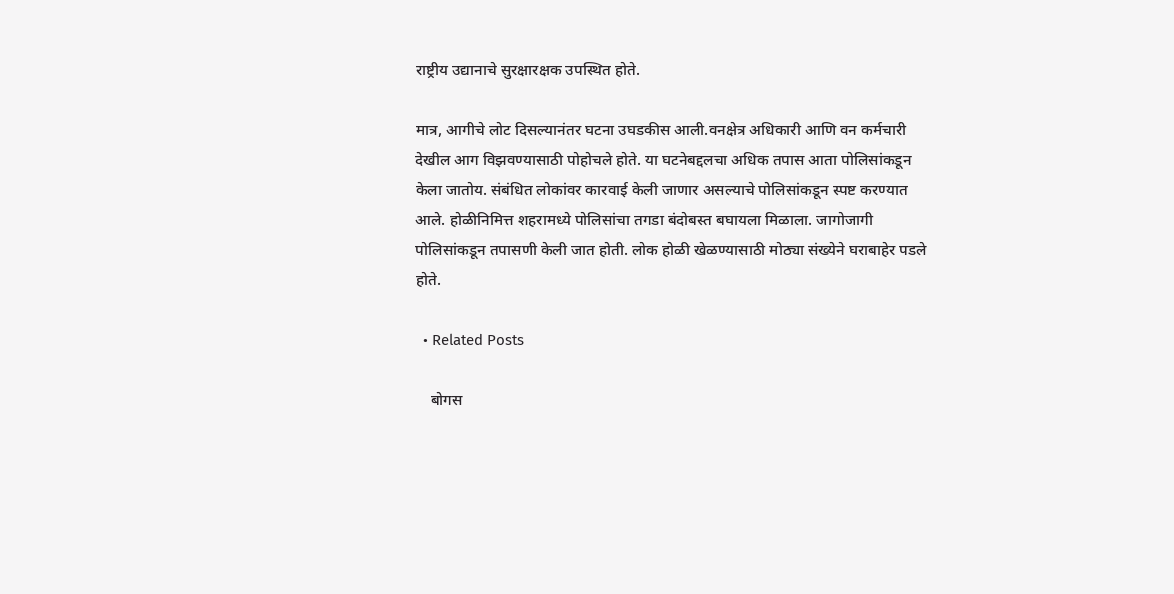राष्ट्रीय उद्यानाचे सुरक्षारक्षक उपस्थित होते.

मात्र, आगीचे लोट दिसल्यानंतर घटना उघडकीस आली.वनक्षेत्र अधिकारी आणि वन कर्मचारी देखील आग विझवण्यासाठी पोहोचले होते. या घटनेबद्दलचा अधिक तपास आता पोलिसांकडून केला जातोय. संबंधित लोकांवर कारवाई केली जाणार असल्याचे पोलिसांकडून स्पष्ट करण्यात आले. होळीनिमित्त शहरामध्ये पोलिसांचा तगडा बंदोबस्त बघायला मिळाला. जागोजागी पोलिसांकडून तपासणी केली जात होती. लोक होळी खेळण्यासाठी मोठ्या संख्येने घराबाहेर पडले होते.

  • Related Posts

    बोगस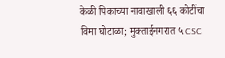केळी पिकाच्या नावाखाली ६६ कोटींचा विमा घोटाळा; मुक्ताईनगरात ५ CSC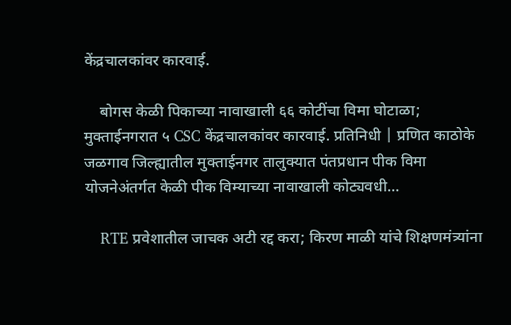केंद्रचालकांवर कारवाई.

    बोगस केळी पिकाच्या नावाखाली ६६ कोटींचा विमा घोटाळा; मुक्ताईनगरात ५ CSC केंद्रचालकांवर कारवाई. प्रतिनिधी | प्रणित काठोके जळगाव जिल्ह्यातील मुक्ताईनगर तालुक्यात पंतप्रधान पीक विमा योजनेअंतर्गत केळी पीक विम्याच्या नावाखाली कोट्यवधी…

    RTE प्रवेशातील जाचक अटी रद्द करा; किरण माळी यांचे शिक्षणमंत्र्यांना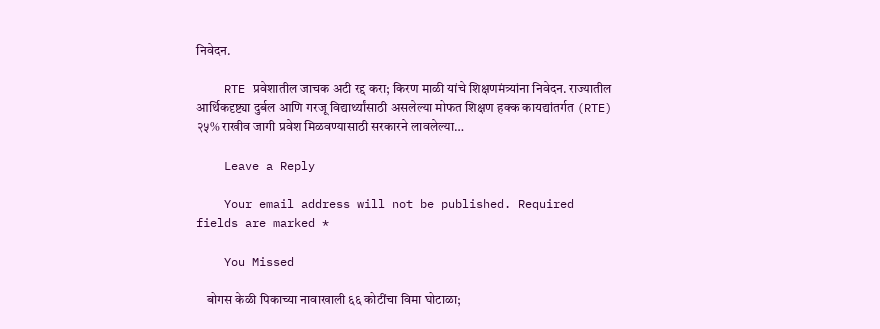निवेदन.

    RTE प्रवेशातील जाचक अटी रद्द करा; किरण माळी यांचे शिक्षणमंत्र्यांना निवेदन. राज्यातील आर्थिकदृष्ट्या दुर्बल आणि गरजू विद्यार्थ्यांसाठी असलेल्या मोफत शिक्षण हक्क कायद्यांतर्गत (RTE) २५% राखीव जागी प्रवेश मिळवण्यासाठी सरकारने लावलेल्या…

    Leave a Reply

    Your email address will not be published. Required fields are marked *

    You Missed

    बोगस केळी पिकाच्या नावाखाली ६६ कोटींचा विमा घोटाळा;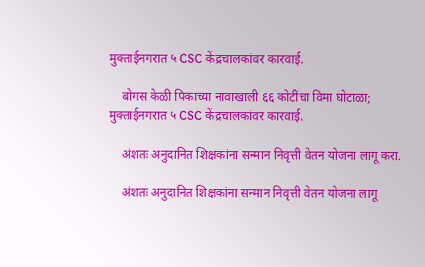मुक्ताईनगरात ५ CSC केंद्रचालकांवर कारवाई.

    बोगस केळी पिकाच्या नावाखाली ६६ कोटींचा विमा घोटाळा; मुक्ताईनगरात ५ CSC केंद्रचालकांवर कारवाई.

    अंशतः अनुदानित शिक्षकांना सन्मान निवृत्ती वेतन योजना लागू करा.

    अंशतः अनुदानित शिक्षकांना सन्मान निवृत्ती वेतन योजना लागू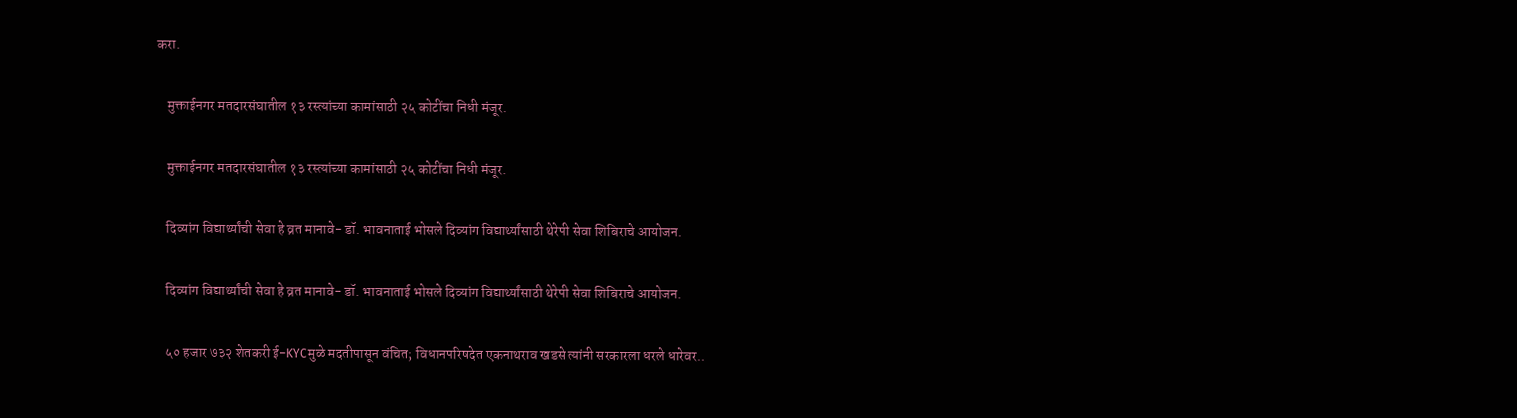करा.

    मुक्ताईनगर मतदारसंघातील १३ रस्त्यांच्या कामांसाठी २५ कोटींचा निधी मंजूर.

    मुक्ताईनगर मतदारसंघातील १३ रस्त्यांच्या कामांसाठी २५ कोटींचा निधी मंजूर.

    दिव्यांग विद्यार्थ्यांची सेवा हे व्रत मानावे- डॉ. भावनाताई भोसले दिव्यांग विद्यार्थ्यांसाठी थेरेपी सेवा शिबिराचे आयोजन.

    दिव्यांग विद्यार्थ्यांची सेवा हे व्रत मानावे- डॉ. भावनाताई भोसले दिव्यांग विद्यार्थ्यांसाठी थेरेपी सेवा शिबिराचे आयोजन.

    ५० हजार ७३२ शेतकरी ई-KYCमुळे मदतीपासून वंचित; विधानपरिषदेत एकनाथराव खडसे त्यांनी सरकारला धरले धारेवर..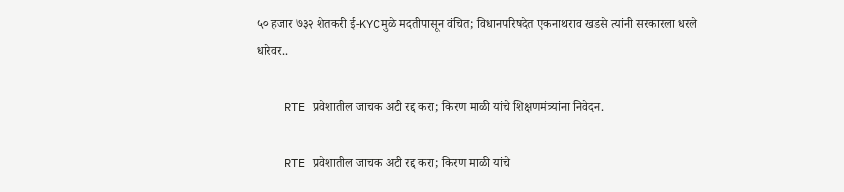५० हजार ७३२ शेतकरी ई-KYCमुळे मदतीपासून वंचित; विधानपरिषदेत एकनाथराव खडसे त्यांनी सरकारला धरले धारेवर..

    RTE प्रवेशातील जाचक अटी रद्द करा; किरण माळी यांचे शिक्षणमंत्र्यांना निवेदन.

    RTE प्रवेशातील जाचक अटी रद्द करा; किरण माळी यांचे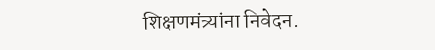शिक्षणमंत्र्यांना निवेदन.